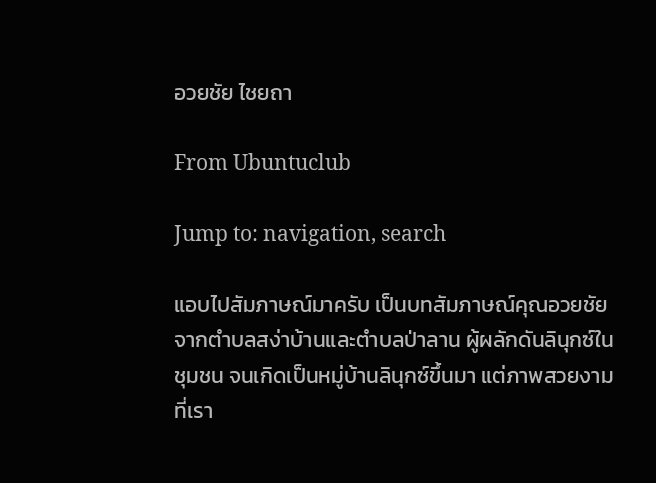อวยชัย ไชยถา

From Ubuntuclub

Jump to: navigation, search

แอบไปสัมภาษณ์มาครับ เป็นบทสัมภาษณ์คุณอวยชัย จากตำบลสง่าบ้านและตำบลป่าลาน ผู้ผลักดันลินุกซ์ในชุมชน จนเกิดเป็นหมู่บ้านลินุกซ์ขึ้นมา แต่ภาพสวยงามที่เรา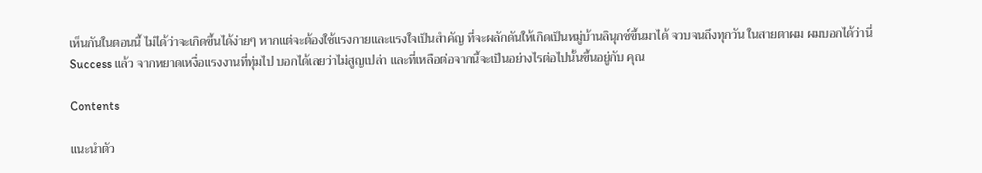เห็นกันในตอนนี้ ไม่ได้ว่าจะเกิดขึ้นได้ง่ายๆ หากแต่จะต้องใช้แรงกายและแรงใจเป็นสำคัญ ที่จะผลักดันให้เกิดเป็นหมู่บ้านลินุกซ์ขึ้นมาได้ จวบจนถึงทุกวัน ในสายตาผม ผมบอกได้ว่านี่ Success แล้ว จากหยาดเหงื่อแรงงานที่ทุ่มไป บอกได้เลยว่าไม่สูญเปล่า และที่เหลือต่อจากนี้จะเป็นอย่างไรต่อไปนั้นขึ้นอยู่กับ คุณ

Contents

แนะนำตัว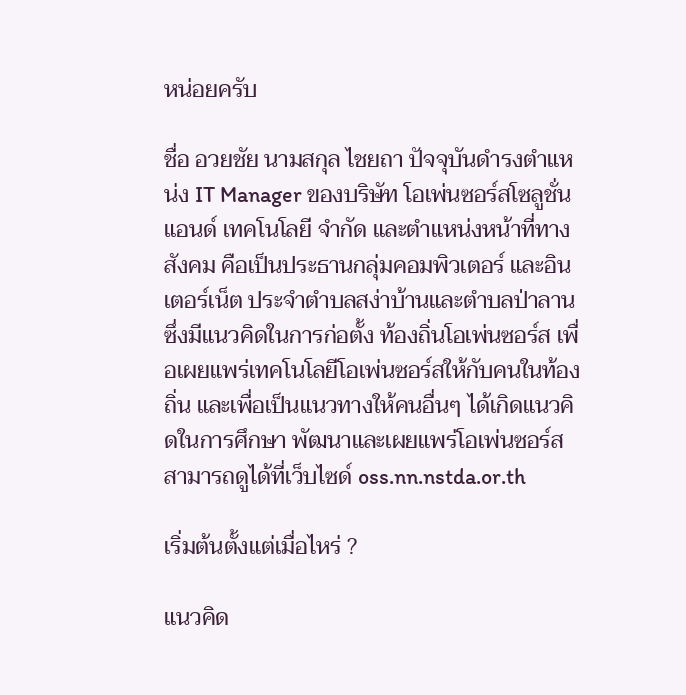หน่อยครับ

ชื่อ อวยชัย นามสกุล ไชยถา ปัจจุบันดำรงตำแหน่ง IT Manager ของบริษัท โอเพ่นซอร์สโซลูชั่นแอนด์ เทคโนโลยี จำกัด และตำแหน่งหน้าที่ทางสังคม คือเป็นประธานกลุ่มคอมพิวเตอร์ และอินเตอร์เน็ต ประจำตำบลสง่าบ้านและตำบลป่าลาน ซึ่งมีแนวคิดในการก่อตั้ง ท้องถิ่นโอเพ่นซอร์ส เพื่อเผยแพร่เทคโนโลยีโอเพ่นซอร์สให้กับคนในท้องถิ่น และเพื่อเป็นแนวทางให้คนอื่นๆ ได้เกิดแนวคิดในการศึกษา พัฒนาและเผยแพร่โอเพ่นซอร์ส สามารถดูได้ที่เว็บไซด์ oss.nn.nstda.or.th

เริ่มต้นตั้งแต่เมื่อไหร่ ?

แนวคิด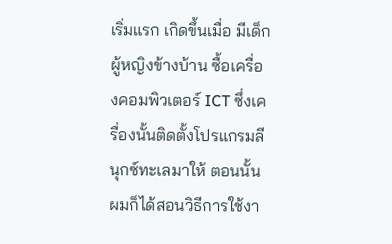เริ่มแรก เกิดขึ้นเมื่อ มีเด็กผู้หญิงข้างบ้าน ซื้อเครื่องคอมพิวเตอร์ ICT ซึ่งเครื่องนั้นติดตั้งโปรแกรมลีนุกซ์ทะเลมาให้ ตอนนั้น ผมก็ได้สอนวิธีการใช้งา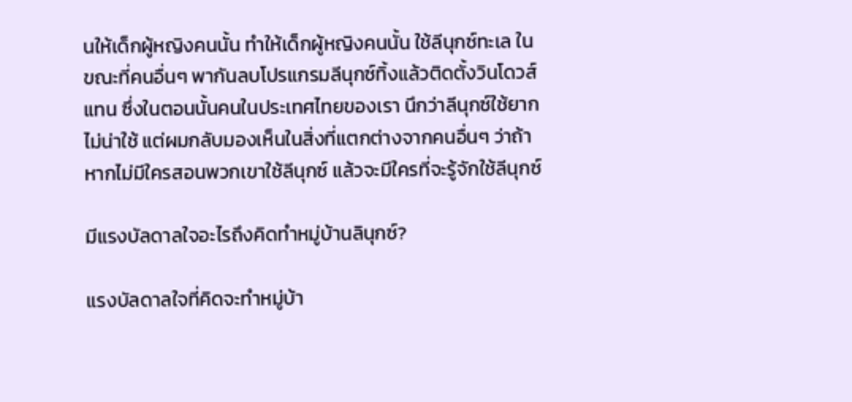นให้เด็กผู้หญิงคนนั้น ทำให้เด็กผู้หญิงคนนั้น ใช้ลีนุกซ์ทะเล ในขณะที่คนอื่นๆ พากันลบโปรแกรมลีนุกซ์ทิ้งแล้วติดตั้งวินโดวส์แทน ซึ่งในตอนนั้นคนในประเทศไทยของเรา นึกว่าลีนุกซ์ใช้ยาก ไม่น่าใช้ แต่ผมกลับมองเห็นในสิ่งที่แตกต่างจากคนอื่นๆ ว่าถ้าหากไม่มีใครสอนพวกเขาใช้ลีนุกซ์ แล้วจะมีใครที่จะรู้จักใช้ลีนุกซ์

มีแรงบัลดาลใจอะไรถึงคิดทำหมู่บ้านลินุกซ์?

แรงบัลดาลใจที่คิดจะทำหมู่บ้า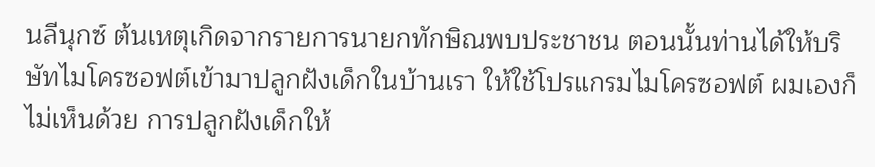นลีนุกซ์ ต้นเหตุเกิดจากรายการนายกทักษิณพบประชาชน ตอนนั้นท่านได้ให้บริษัทไมโครซอฟต์เข้ามาปลูกฝังเด็กในบ้านเรา ให้ใช้โปรแกรมไมโครซอฟต์ ผมเองก็ไม่เห็นด้วย การปลูกฝังเด็กให้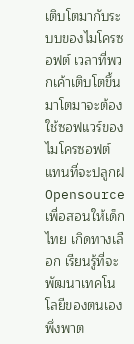เติบโตมากับระบบของไมโครซอฟต์ เวลาที่พวกเค้าเติบโตขึ้นมาโตมาจะต้องใช้ซอฟแวร์ของไมโครซอฟต์แทนที่จะปลูกฝ Opensource เพื่อสอนให้เด็กไทย เกิดทางเลือก เรียนรู้ที่จะพัฒนาเทคโนโลยีของตนเอง พึ่งพาต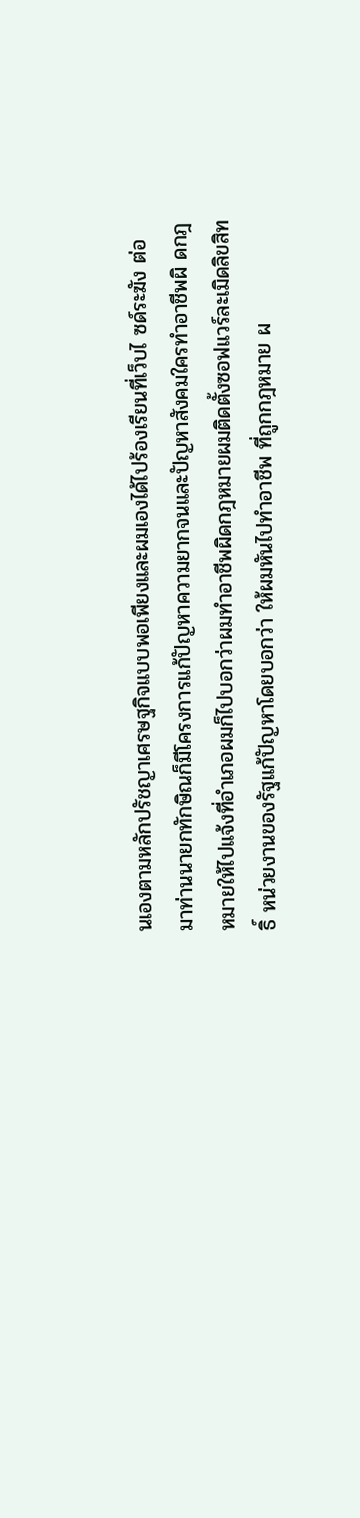นเองตามหลักปรัชญาเศรษฐกิจแบบพอเพียงและผมเองได้ไปร้องเรียนที่เว็บไ ซด์ระฆัง ต่อมาท่านนายกทักษิณก็มีโครงการแก้ปัญหาความยากจนและปัญหาสังคมใครทำอาชีพผิ ดกฎหมายให้ไปแจ้งที่อำเภอผมก็ไปบอกว่าผมทำอาชีพผิดกฎหมายผมติดตั้งซอฟแวร์ละเมิดลิขสิทธิ์ หน่วยงานของรัฐแก้ปัญหาโดยบอกว่า ให้ผมหันไปทำอาชีพ ที่ถูกกฎหมาย ผ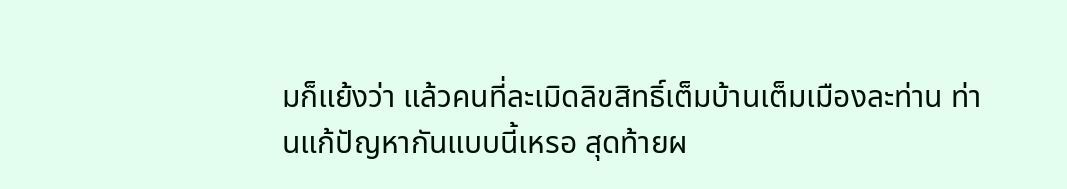มก็แย้งว่า แล้วคนที่ละเมิดลิขสิทธิ์เต็มบ้านเต็มเมืองละท่าน ท่านแก้ปัญหากันแบบนี้เหรอ สุดท้ายผ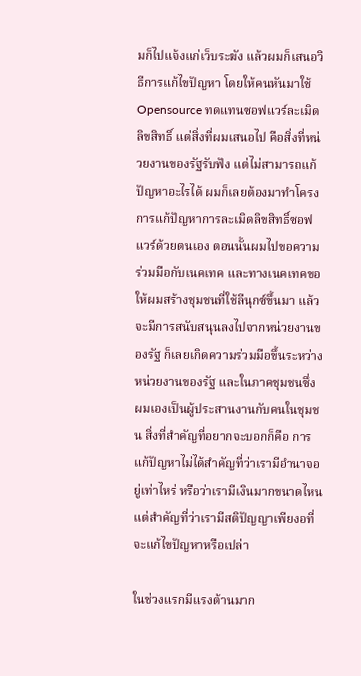มก็ไปแจ้งแก่เว็บระฆัง แล้วผมก็เสนอวิธีการแก้ไขปัญหา โดยให้คนหันมาใช้ Opensource ทดแทนซอฟแวร์ละเมิดลิขสิทธิ์ แต่สิ่งที่ผมเสนอไป คือสิ่งที่หน่วยงานของรัฐรับฟัง แต่ไม่สามารถแก้ปัญหาอะไรได้ ผมก็เลยต้องมาทำโครงการแก้ปัญหาการละเมิดลิขสิทธิ์ซอฟแวร์ด้วยตนเอง ตอนนั้นผมไปขอความร่วมมือกับเนคเทค และทางเนคเทคขอให้ผมสร้างชุมชนที่ใช้ลีนุกซ์ขึ้นมา แล้วจะมีการสนับสนุนลงไปจากหน่วยงานของรัฐ ก็เลยเกิดความร่วมมือขึ้นระหว่างหน่วยงานของรัฐ และในภาคชุมชนซึ่งผมเองเป็นผู้ประสานงานกับคนในชุมชน สิ่งที่สำคัญที่อยากจะบอกก็คือ การแก้ปัญหาไม่ได้สำคัญที่ว่าเรามีอำนาจอยู่เท่าไหร่ หรือว่าเรามีเงินมากขนาดไหน แต่สำคัญที่ว่าเรามีสติปัญญาเพียงอที่จะแก้ไขปัญหาหรือเปล่า

ในช่วงแรกมีแรงต้านมาก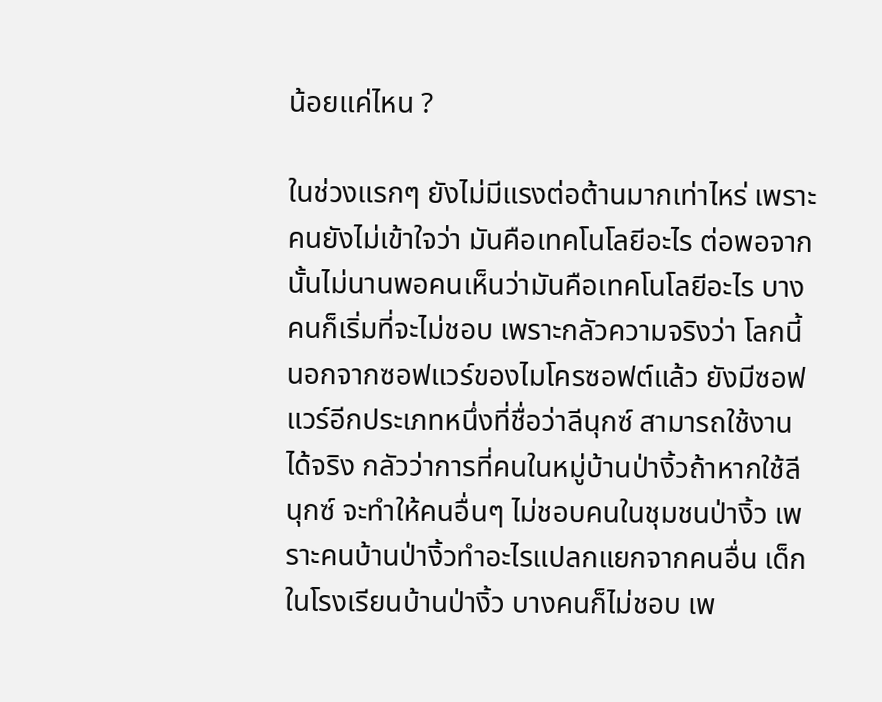น้อยแค่ไหน ?

ในช่วงแรกๆ ยังไม่มีแรงต่อต้านมากเท่าไหร่ เพราะคนยังไม่เข้าใจว่า มันคือเทคโนโลยีอะไร ต่อพอจากนั้นไม่นานพอคนเห็นว่ามันคือเทคโนโลยีอะไร บางคนก็เริ่มที่จะไม่ชอบ เพราะกลัวความจริงว่า โลกนี้นอกจากซอฟแวร์ของไมโครซอฟต์แล้ว ยังมีซอฟแวร์อีกประเภทหนึ่งที่ชื่อว่าลีนุกซ์ สามารถใช้งานได้จริง กลัวว่าการที่คนในหมู่บ้านป่างิ้วถ้าหากใช้ลีนุกซ์ จะทำให้คนอื่นๆ ไม่ชอบคนในชุมชนป่างิ้ว เพราะคนบ้านป่างิ้วทำอะไรแปลกแยกจากคนอื่น เด็กในโรงเรียนบ้านป่างิ้ว บางคนก็ไม่ชอบ เพ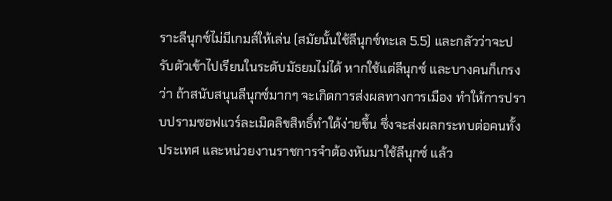ราะลีนุกซ์ไม่มีเกมส์ให้เล่น (สมัยนั้นใช้ลีนุกซ์ทะเล 5.5) และกลัวว่าจะปรับตัวเข้าไปเรียนในระดับมัธยมไม่ได้ หากใช้แต่ลีนุกซ์ และบางคนก็เกรงว่า ถ้าสนับสนุนลีนุกซ์มากๆ จะเกิดการส่งผลทางการเมือง ทำให้การปราบปรามซอฟแวร์ละเมิดลิขสิทธิ์ทำใด้ง่ายขึ้น ซึ่งจะส่งผลกระทบต่อคนทั้งประเทศ และหน่วยงานราชการจำต้องหันมาใช้ลีนุกซ์ แล้ว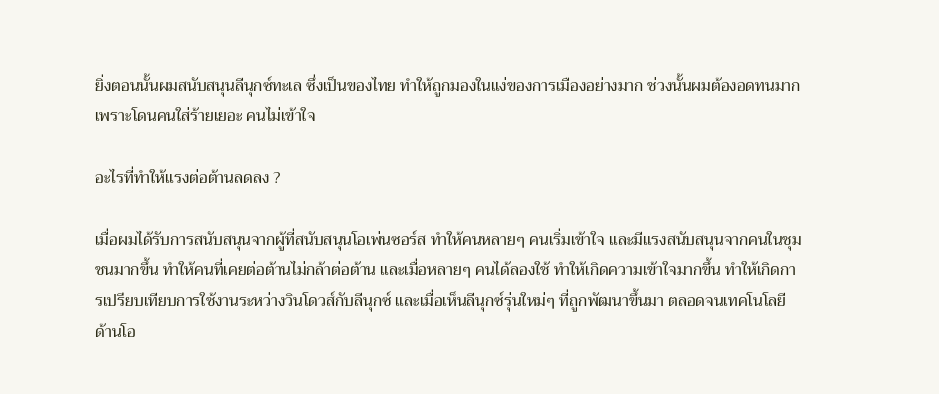ยิ่งตอนนั้นผมสนับสนุนลีนุกซ์ทะเล ซึ่งเป็นของไทย ทำให้ถูกมองในแง่ของการเมืองอย่างมาก ช่วงนั้นผมต้องอดทนมาก เพราะโดนคนใส่ร้ายเยอะ คนไม่เข้าใจ

อะไรที่ทำให้แรงต่อต้านลดลง ?

เมื่อผมได้รับการสนับสนุนจากผู้ที่สนับสนุนโอเพ่นซอร์ส ทำให้คนหลายๆ คนเริ่มเข้าใจ และมีแรงสนับสนุนจากคนในชุมชนมากขึ้น ทำให้คนที่เคยต่อต้านไม่กล้าต่อต้าน และเมื่อหลายๆ คนได้ลองใช้ ทำให้เกิดความเข้าใจมากขึ้น ทำให้เกิดการเปรียบเทียบการใช้งานระหว่างวินโดวส์กับลีนุกซ์ และเมื่อเห็นลีนุกซ์รุ่นใหม่ๆ ที่ถูกพัฒนาขึ้นมา ตลอดจนเทคโนโลยีด้านโอ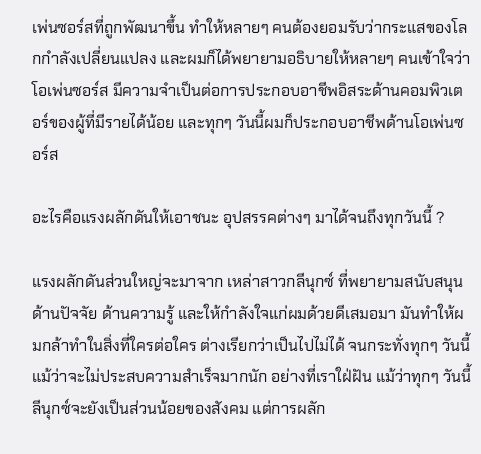เพ่นซอร์สที่ถูกพัฒนาขึ้น ทำให้หลายๆ คนต้องยอมรับว่ากระแสของโลกกำลังเปลี่ยนแปลง และผมก็ได้พยายามอธิบายให้หลายๆ คนเข้าใจว่า โอเพ่นซอร์ส มีความจำเป็นต่อการประกอบอาชีพอิสระด้านคอมพิวเตอร์ของผู้ที่มีรายได้น้อย และทุกๆ วันนี้ผมก็ประกอบอาชีพด้านโอเพ่นซอร์ส

อะไรคือแรงผลักดันให้เอาชนะ อุปสรรคต่างๆ มาได้จนถึงทุกวันนี้ ?

แรงผลักดันส่วนใหญ่จะมาจาก เหล่าสาวกลีนุกซ์ ที่พยายามสนับสนุนด้านปัจจัย ด้านความรู้ และให้กำลังใจแก่ผมด้วยดีเสมอมา มันทำให้ผมกล้าทำในสิ่งที่ใครต่อใคร ต่างเรียกว่าเป็นไปไม่ได้ จนกระทั่งทุกๆ วันนี้ แม้ว่าจะไม่ประสบความสำเร็จมากนัก อย่างที่เราใฝ่ฝัน แม้ว่าทุกๆ วันนี้ลีนุกซ์จะยังเป็นส่วนน้อยของสังคม แต่การผลัก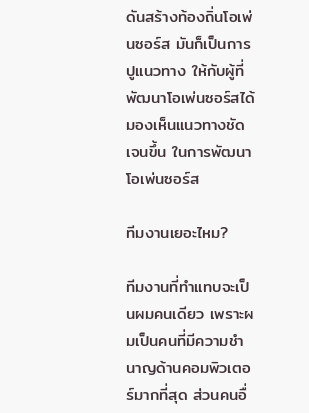ดันสร้างท้องถิ่นโอเพ่นซอร์ส มันก็เป็นการปูแนวทาง ให้กับผู้ที่พัฒนาโอเพ่นซอร์สได้มองเห็นแนวทางชัดเจนขึ้น ในการพัฒนาโอเพ่นซอร์ส

ทีมงานเยอะไหม?

ทีมงานที่ทำแทบจะเป็นผมคนเดียว เพราะผมเป็นคนที่มีความชำนาญด้านคอมพิวเตอร์มากที่สุด ส่วนคนอื่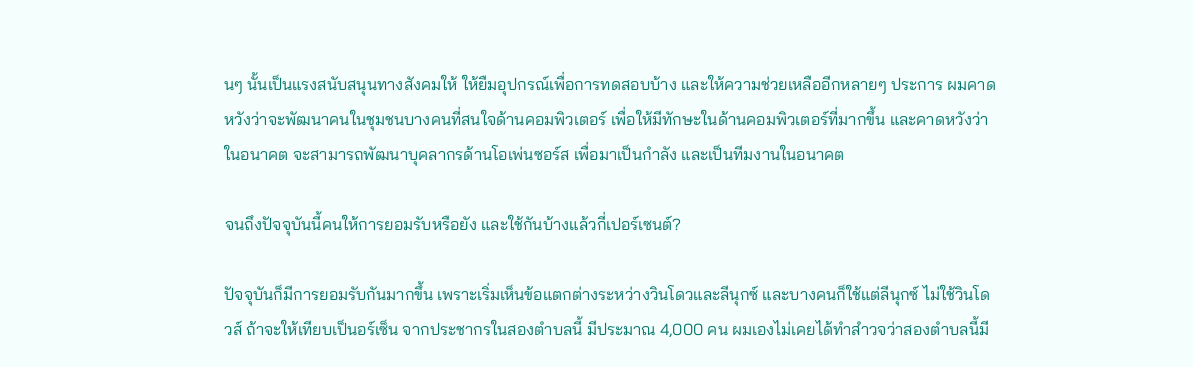นๆ นั้นเป็นแรงสนับสนุนทางสังคมให้ ให้ยืมอุปกรณ์เพื่อการทดสอบบ้าง และให้ความช่วยเหลืออีกหลายๆ ประการ ผมคาดหวังว่าจะพัฒนาคนในชุมชนบางคนที่สนใจด้านคอมพิวเตอร์ เพื่อให้มีทักษะในด้านคอมพิวเตอร์ที่มากขึ้น และคาดหวังว่าในอนาคต จะสามารถพัฒนาบุคลากรด้านโอเพ่นซอร์ส เพื่อมาเป็นกำลัง และเป็นทีมงานในอนาคต

จนถึงปัจจุบันนี้คนให้การยอมรับหรือยัง และใช้กันบ้างแล้วกี่เปอร์เซนต์?

ปัจจุบันก็มีการยอมรับกันมากขึ้น เพราะเริ่มเห็นข้อแตกต่างระหว่างวินโดวและลีนุกซ์ และบางคนก็ใช้แต่ลีนุกซ์ ไม่ใช้วินโดวส์ ถ้าจะให้เทียบเป็นอร์เซ็น จากประชากรในสองตำบลนี้ มีประมาณ 4,000 คน ผมเองไม่เคยได้ทำสำวจว่าสองตำบลนี้มี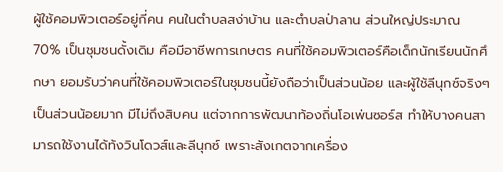ผู้ใช้คอมพิวเตอร์อยู่กี่คน คนในตำบลสง่าบ้าน และตำบลป่าลาน ส่วนใหญ่ประมาณ 70% เป็นชุมชนดั้งเดิม คือมีอาชีพการเกษตร คนที่ใช้คอมพิวเตอร์คือเด็กนักเรียนนักศึกษา ยอมรับว่าคนที่ใช้คอมพิวเตอร์ในชุมชนนี้ยังถือว่าเป็นส่วนน้อย และผู้ใช้ลีนุกซ์จริงๆ เป็นส่วนน้อยมาก มีไม่ถึงสิบคน แต่จากการพัฒนาท้องถิ่นโอเพ่นซอร์ส ทำให้บางคนสามารถใช้งานได้ท้งวินโดวส์และลีนุกซ์ เพราะสังเกตจากเครื่อง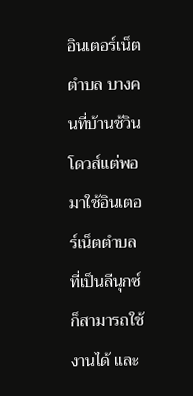อินเตอร์เน็ตตำบล บางคนที่บ้านช้วินโดวส์แต่พอมาใช้อินเตอร์เน็ตตำบลที่เป็นลีนุกซ์ ก็สามารถใช้งานได้ และ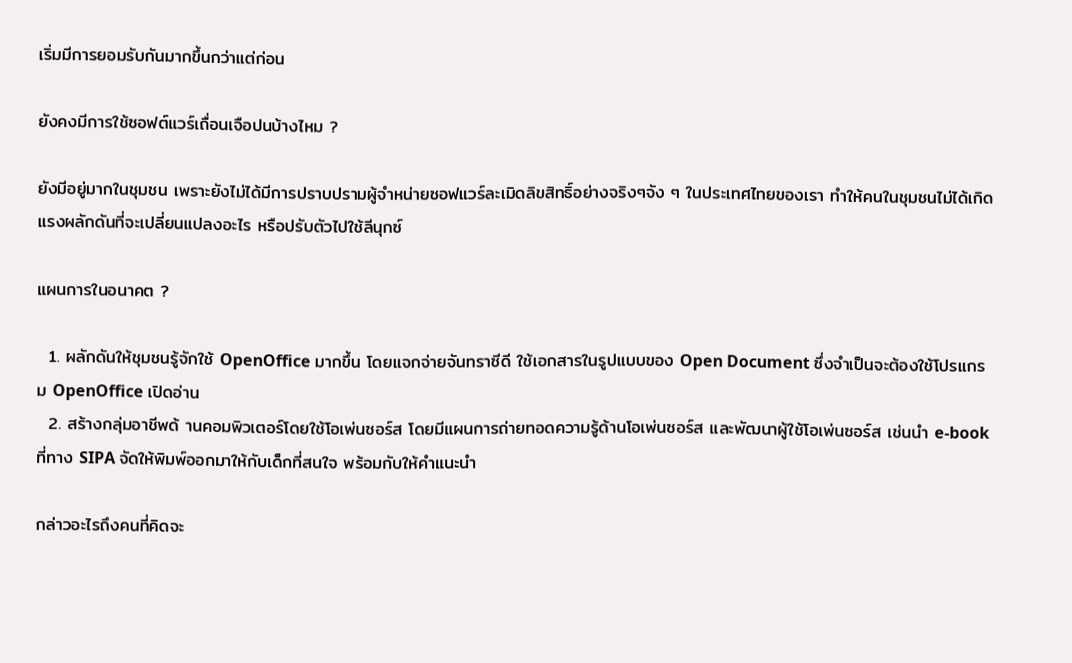เริ่มมีการยอมรับกันมากขึ้นกว่าแต่ก่อน

ยังคงมีการใช้ซอฟต์แวร์เถื่อนเจือปนบ้างไหม ?

ยังมีอยู่มากในชุมชน เพราะยังไม่ได้มีการปราบปรามผู้จำหน่ายซอฟแวร์ละเมิดลิขสิทธิ์อย่างจริงๆจัง ๆ ในประเทศไทยของเรา ทำให้คนในชุมชนไม่ได้เกิดแรงผลักดันที่จะเปลี่ยนแปลงอะไร หรือปรับตัวไปใช้ลีนุกซ์

แผนการในอนาคต ?

  1. ผลักดันให้ชุมชนรู้จักใช้ OpenOffice มากขึ้น โดยแจกจ่ายจันทราซีดี ใช้เอกสารในรูปแบบของ Open Document ซึ่งจำเป็นจะต้องใช้โปรแกรม OpenOffice เปิดอ่าน
  2. สร้างกลุ่มอาชีพด้ านคอมพิวเตอร์โดยใช้โอเพ่นซอร์ส โดยมีแผนการถ่ายทอดความรู้ด้านโอเพ่นซอร์ส และพัฒนาผู้ใช้โอเพ่นซอร์ส เช่นนำ e-book ที่ทาง SIPA จัดให้พิมพ์ออกมาให้กับเด็กที่สนใจ พร้อมกับให้คำแนะนำ

กล่าวอะไรถึงคนที่คิดจะ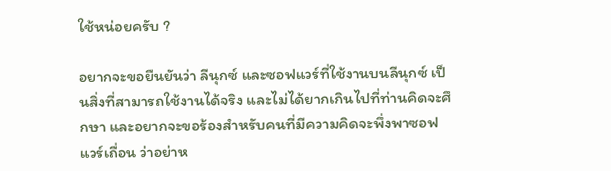ใช้หน่อยครับ ?

อยากจะขอยืนยันว่า ลีนุกซ์ และซอฟแวร์ที่ใช้งานบนลีนุกซ์ เป็นสิ่งที่สามารถใช้งานได้จริง และไม่ได้ยากเกินไปที่ท่านคิดจะศึกษา และอยากจะขอร้องสำหรับคนที่มีความคิดจะพึ่งพาซอฟแวร์เถื่อน ว่าอย่าห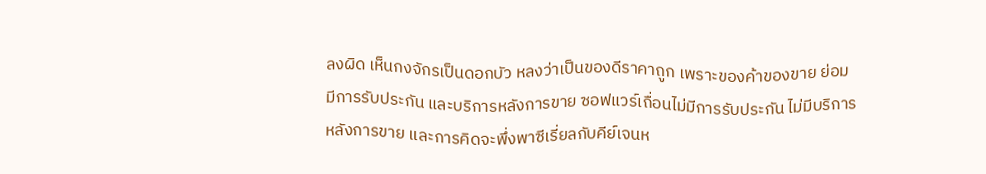ลงผิด เห็นกงจักรเป็นดอกบัว หลงว่าเป็นของดีราคาถูก เพราะของค้าของขาย ย่อมมีการรับประกัน และบริการหลังการขาย ซอฟแวร์เถื่อนไม่มีการรับประกัน ไม่มีบริการหลังการขาย และการคิดจะพึ่งพาซีเรี่ยลกับคีย์เจนห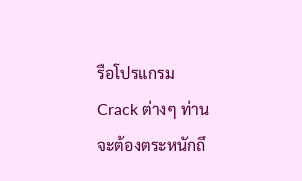รือโปรแกรม Crack ต่างๆ ท่านจะต้องตระหนักถึ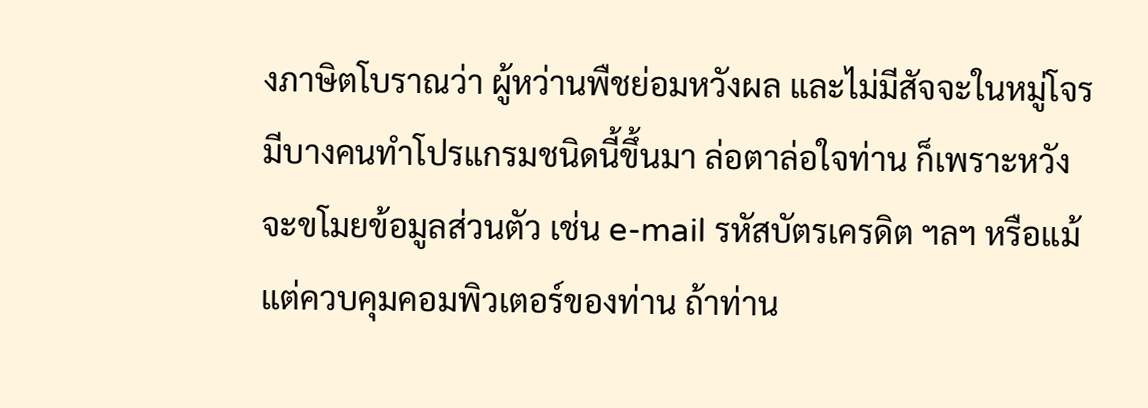งภาษิตโบราณว่า ผู้หว่านพืชย่อมหวังผล และไม่มีสัจจะในหมู่โจร มีบางคนทำโปรแกรมชนิดนี้ขึ้นมา ล่อตาล่อใจท่าน ก็เพราะหวังจะขโมยข้อมูลส่วนตัว เช่น e-mail รหัสบัตรเครดิต ฯลฯ หรือแม้แต่ควบคุมคอมพิวเตอร์ของท่าน ถ้าท่าน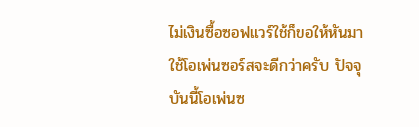ไม่เงินซื้อซอฟแวร์ใช้ก็ขอให้หันมาใช้โอเพ่นซอร์สจะดีกว่าครับ ปัจจุบันนี้โอเพ่นซ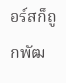อร์สก็ถูกพัฒ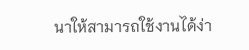นาให้สามารถใช้งานได้ง่า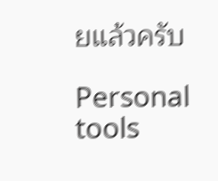ยแล้วครับ

Personal tools